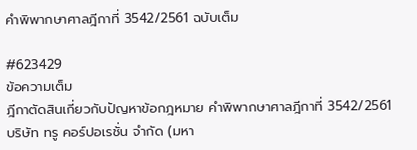คำพิพากษาศาลฎีกาที่ 3542/2561 ฉบับเต็ม

#623429
ข้อความเต็ม
ฎีกาตัดสินเกี่ยวกับปัญหาข้อกฎหมาย คำพิพากษาศาลฎีกาที่ 3542/2561 บริษัท ทรู คอร์ปอเรชั่น จำกัด (มหา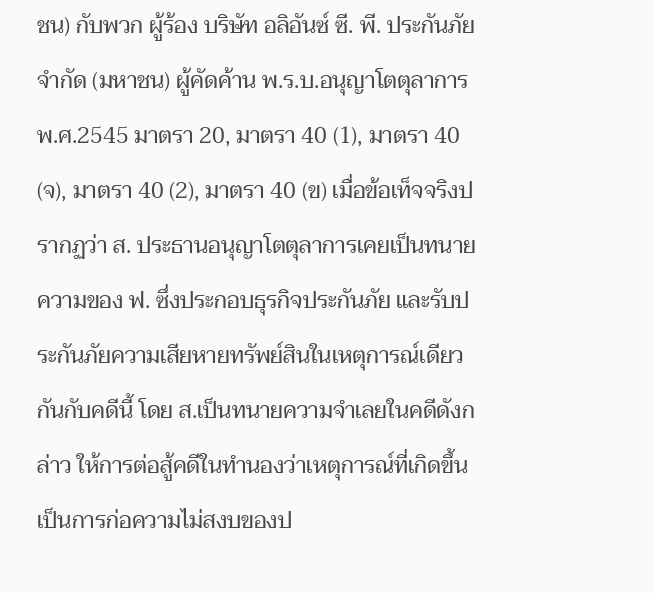ชน) กับพวก ผู้ร้อง บริษัท อลิอันซ์ ซี. พี. ประกันภัย จำกัด (มหาชน) ผู้คัดค้าน พ.ร.บ.อนุญาโตตุลาการ พ.ศ.2545 มาตรา 20, มาตรา 40 (1), มาตรา 40 (จ), มาตรา 40 (2), มาตรา 40 (ข) เมื่อข้อเท็จจริงปรากฏว่า ส. ประธานอนุญาโตตุลาการเคยเป็นทนายความของ ฟ. ซึ่งประกอบธุรกิจประกันภัย และรับประกันภัยความเสียหายทรัพย์สินในเหตุการณ์เดียวกันกับคดีนี้ โดย ส.เป็นทนายความจำเลยในคดีดังกล่าว ให้การต่อสู้คดีในทำนองว่าเหตุการณ์ที่เกิดขึ้นเป็นการก่อความไม่สงบของป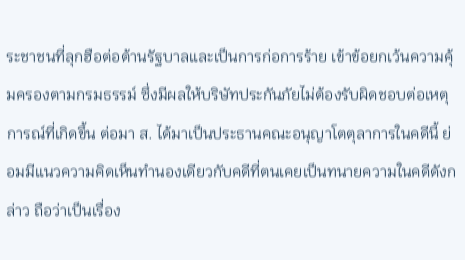ระชาชนที่ลุกฮือต่อต้านรัฐบาลและเป็นการก่อการร้าย เข้าข้อยกเว้นความคุ้มครองตามกรมธรรม์ ซึ่งมีผลให้บริษัทประกันภัยไม่ต้องรับผิดชอบต่อเหตุการณ์ที่เกิดขึ้น ต่อมา ส. ได้มาเป็นประธานคณะอนุญาโตตุลาการในคดีนี้ ย่อมมีแนวความคิดเห็นทำนองเดียวกับคดีที่ตนเคยเป็นทนายความในคดีดังกล่าว ถือว่าเป็นเรื่อง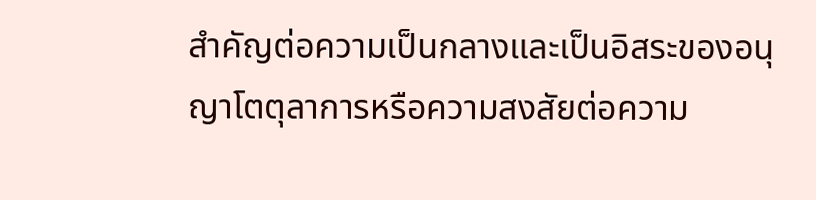สำคัญต่อความเป็นกลางและเป็นอิสระของอนุญาโตตุลาการหรือความสงสัยต่อความ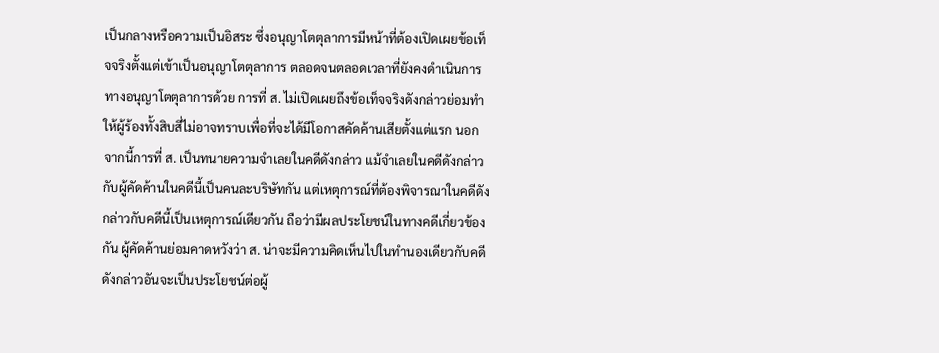เป็นกลางหรือความเป็นอิสระ ซึ่งอนุญาโตตุลาการมีหน้าที่ต้องเปิดเผยข้อเท็จจริงตั้งแต่เข้าเป็นอนุญาโตตุลาการ ตลอดจนตลอดเวลาที่ยังคงดำเนินการทางอนุญาโตตุลาการด้วย การที่ ส. ไม่เปิดเผยถึงข้อเท็จจริงดังกล่าวย่อมทำให้ผู้ร้องทั้งสิบสี่ไม่อาจทราบเพื่อที่จะได้มีโอกาสคัดค้านเสียตั้งแต่แรก นอกจากนี้การที่ ส. เป็นทนายความจำเลยในคดีดังกล่าว แม้จำเลยในคดีดังกล่าวกับผู้คัดค้านในคดีนี้เป็นคนละบริษัทกัน แต่เหตุการณ์ที่ต้องพิจารณาในคดีดังกล่าวกับคดีนี้เป็นเหตุการณ์เดียวกัน ถือว่ามีผลประโยชน์ในทางคดีเกี่ยวข้องกัน ผู้คัดค้านย่อมคาดหวังว่า ส. น่าจะมีความคิดเห็นไปในทำนองเดียวกับคดีดังกล่าวอันจะเป็นประโยชน์ต่อผู้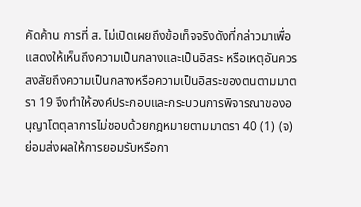คัดค้าน การที่ ส. ไม่เปิดเผยถึงข้อเท็จจริงดังที่กล่าวมาเพื่อแสดงให้เห็นถึงความเป็นกลางและเป็นอิสระ หรือเหตุอันควรสงสัยถึงความเป็นกลางหรือความเป็นอิสระของตนตามมาตรา 19 จึงทำให้องค์ประกอบและกระบวนการพิจารณาของอนุญาโตตุลาการไม่ชอบด้วยกฎหมายตามมาตรา 40 (1) (จ) ย่อมส่งผลให้การยอมรับหรือกา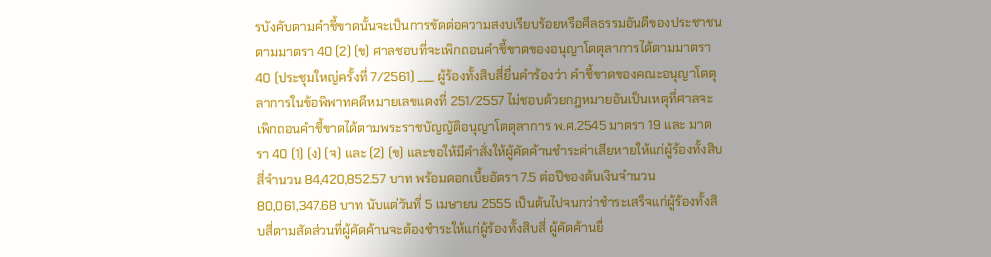รบังคับตามคำชี้ขาดนั้นจะเป็นการขัดต่อความสงบเรียบร้อยหรือศีลธรรมอันดีของประชาชนตามมาตรา 40 (2) (ข) ศาลชอบที่จะเพิกถอนคำชี้ขาดของอนุญาโตตุลาการได้ตามมาตรา 40 (ประชุมใหญ่ครั้งที่ 7/2561) ___ ผู้ร้องทั้งสิบสี่ยื่นคำร้องว่า คำชี้ขาดของคณะอนุญาโตตุลาการในข้อพิพาทคดีหมายเลขแดงที่ 251/2557 ไม่ชอบด้วยกฎหมายอันเป็นเหตุที่ศาลจะเพิกถอนคำชี้ขาดได้ตามพระราชบัญญัติอนุญาโตตุลาการ พ.ศ.2545 มาตรา 19 และ มาตรา 40 (1) (ง) (จ) และ (2) (ข) และขอให้มีคำสั่งให้ผู้คัดค้านชำระค่าเสียหายให้แก่ผู้ร้องทั้งสิบสี่จำนวน 84,420,852.57 บาท พร้อมดอกเบี้ยอัตรา 7.5 ต่อปีของต้นเงินจำนวน 80,061,347.68 บาท นับแต่วันที่ 5 เมษายน 2555 เป็นต้นไปจนกว่าชำระเสร็จแก่ผู้ร้องทั้งสิบสี่ตามสัดส่วนที่ผู้คัดค้านจะต้องชำระให้แก่ผู้ร้องทั้งสิบสี่ ผู้คัดค้านยื่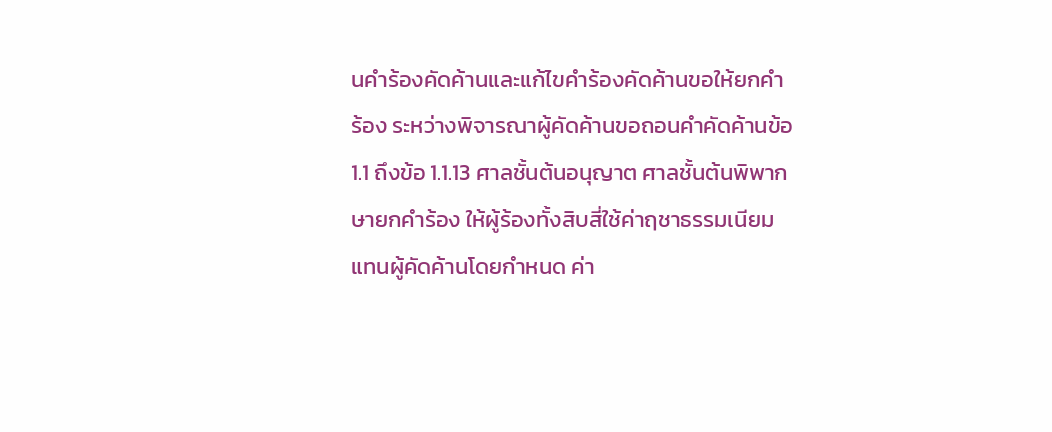นคำร้องคัดค้านและแก้ไขคำร้องคัดค้านขอให้ยกคำร้อง ระหว่างพิจารณาผู้คัดค้านขอถอนคำคัดค้านข้อ 1.1 ถึงข้อ 1.1.13 ศาลชั้นต้นอนุญาต ศาลชั้นต้นพิพากษายกคำร้อง ให้ผู้ร้องทั้งสิบสี่ใช้ค่าฤชาธรรมเนียมแทนผู้คัดค้านโดยกำหนด ค่า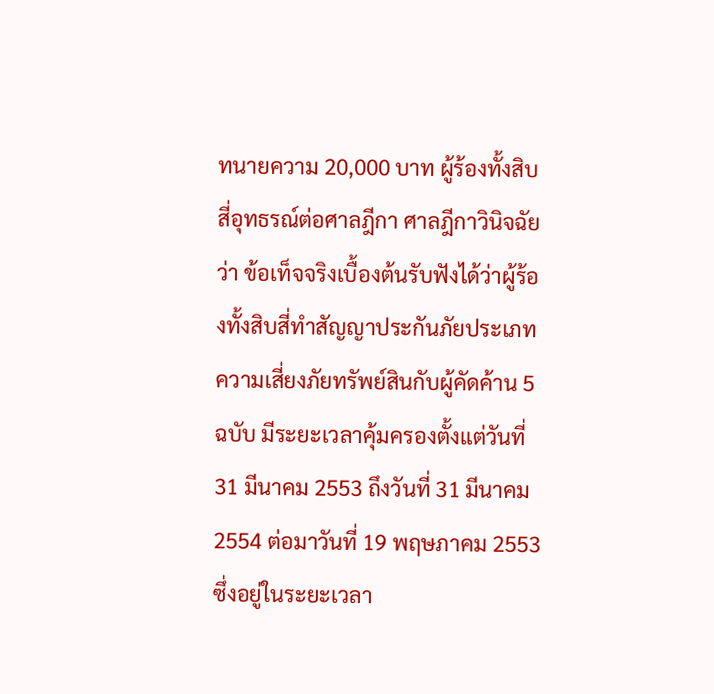ทนายความ 20,000 บาท ผู้ร้องทั้งสิบสี่อุทธรณ์ต่อศาลฎีกา ศาลฎีกาวินิจฉัยว่า ข้อเท็จจริงเบื้องต้นรับฟังได้ว่าผู้ร้องทั้งสิบสี่ทำสัญญาประกันภัยประเภทความเสี่ยงภัยทรัพย์สินกับผู้คัดค้าน 5 ฉบับ มีระยะเวลาคุ้มครองตั้งแต่วันที่ 31 มีนาคม 2553 ถึงวันที่ 31 มีนาคม 2554 ต่อมาวันที่ 19 พฤษภาคม 2553 ซึ่งอยู่ในระยะเวลา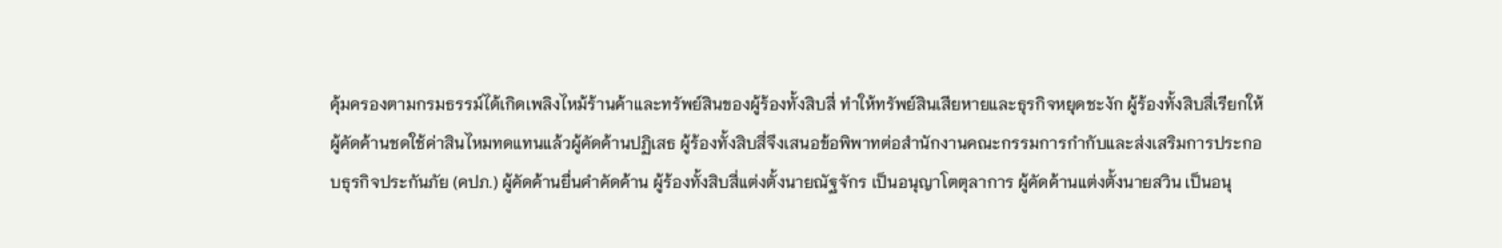คุ้มครองตามกรมธรรม์ได้เกิดเพลิงไหม้ร้านค้าและทรัพย์สินของผู้ร้องทั้งสิบสี่ ทำให้ทรัพย์สินเสียหายและธุรกิจหยุดชะงัก ผู้ร้องทั้งสิบสี่เรียกให้ผู้คัดค้านชดใช้ค่าสินไหมทดแทนแล้วผู้คัดค้านปฏิเสธ ผู้ร้องทั้งสิบสี่จึงเสนอข้อพิพาทต่อสำนักงานคณะกรรมการกำกับและส่งเสริมการประกอบธุรกิจประกันภัย (คปภ.) ผู้คัดค้านยื่นคำคัดค้าน ผู้ร้องทั้งสิบสี่แต่งตั้งนายณัฐจักร เป็นอนุญาโตตุลาการ ผู้คัดค้านแต่งตั้งนายสวิน เป็นอนุ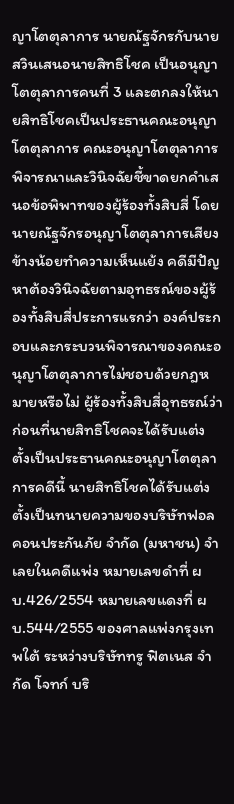ญาโตตุลาการ นายณัฐจักรกับนายสวินเสนอนายสิทธิโชค เป็นอนุญาโตตุลาการคนที่ 3 และตกลงให้นายสิทธิโชคเป็นประธานคณะอนุญาโตตุลาการ คณะอนุญาโตตุลาการพิจารณาและวินิจฉัยชี้ขาดยกคำเสนอข้อพิพาทของผู้ร้องทั้งสิบสี่ โดยนายณัฐจักรอนุญาโตตุลาการเสียงข้างน้อยทำความเห็นแย้ง คดีมีปัญหาต้องวินิจฉัยตามอุทธรณ์ของผู้ร้องทั้งสิบสี่ประการแรกว่า องค์ประกอบและกระบวนพิจารณาของคณะอนุญาโตตุลาการไม่ชอบด้วยกฎหมายหรือไม่ ผู้ร้องทั้งสิบสี่อุทธรณ์ว่า ก่อนที่นายสิทธิโชคจะได้รับแต่งตั้งเป็นประธานคณะอนุญาโตตุลาการคดีนี้ นายสิทธิโชคได้รับแต่งตั้งเป็นทนายความของบริษัทฟอลคอนประกันภัย จำกัด (มหาชน) จำเลยในคดีแพ่ง หมายเลขดำที่ ผบ.426/2554 หมายเลขแดงที่ ผบ.544/2555 ของศาลแพ่งกรุงเทพใต้ ระหว่างบริษัททรู ฟิตเนส จำกัด โจทก์ บริ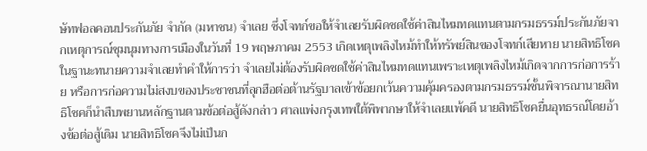ษัทฟอลคอนประกันภัย จำกัด (มหาชน) จำเลย ซึ่งโจทก์ขอให้จำเลยรับผิดชดใช้ค่าสินไหมทดแทนตามกรมธรรม์ประกันภัยจากเหตุการณ์ชุมนุมทางการเมืองในวันที่ 19 พฤษภาคม 2553 เกิดเหตุเพลิงไหม้ทำให้ทรัพย์สินของโจทก์เสียหาย นายสิทธิโชคในฐานะทนายความจำเลยทำคำให้การว่า จำเลยไม่ต้องรับผิดชดใช้ค่าสินไหมทดแทนเพราะเหตุเพลิงไหม้เกิดจากการก่อการร้าย หรือการก่อความไม่สงบของประชาชนที่ลุกฮือต่อต้านรัฐบาลเข้าข้อยกเว้นความคุ้มครองตามกรมธรรม์ชั้นพิจารณานายสิทธิโชคก็นำสืบพยานหลักฐานตามข้อต่อสู้ดังกล่าว ศาลแพ่งกรุงเทพใต้พิพากษาให้จำเลยแพ้คดี นายสิทธิโชคยื่นอุทธรณ์โดยอ้างข้อต่อสู้เดิม นายสิทธิโชคจึงไม่เป็นก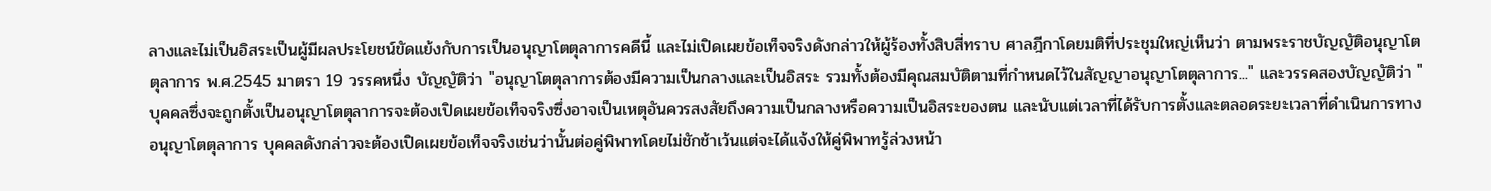ลางและไม่เป็นอิสระเป็นผู้มีผลประโยชน์ขัดแย้งกับการเป็นอนุญาโตตุลาการคดีนี้ และไม่เปิดเผยข้อเท็จจริงดังกล่าวให้ผู้ร้องทั้งสิบสี่ทราบ ศาลฎีกาโดยมติที่ประชุมใหญ่เห็นว่า ตามพระราชบัญญัติอนุญาโตตุลาการ พ.ศ.2545 มาตรา 19 วรรคหนึ่ง บัญญัติว่า "อนุญาโตตุลาการต้องมีความเป็นกลางและเป็นอิสระ รวมทั้งต้องมีคุณสมบัติตามที่กำหนดไว้ในสัญญาอนุญาโตตุลาการ..." และวรรคสองบัญญัติว่า "บุคคลซึ่งจะถูกตั้งเป็นอนุญาโตตุลาการจะต้องเปิดเผยข้อเท็จจริงซึ่งอาจเป็นเหตุอันควรสงสัยถึงความเป็นกลางหรือความเป็นอิสระของตน และนับแต่เวลาที่ได้รับการตั้งและตลอดระยะเวลาที่ดำเนินการทางอนุญาโตตุลาการ บุคคลดังกล่าวจะต้องเปิดเผยข้อเท็จจริงเช่นว่านั้นต่อคู่พิพาทโดยไม่ชักช้าเว้นแต่จะได้แจ้งให้คู่พิพาทรู้ล่วงหน้า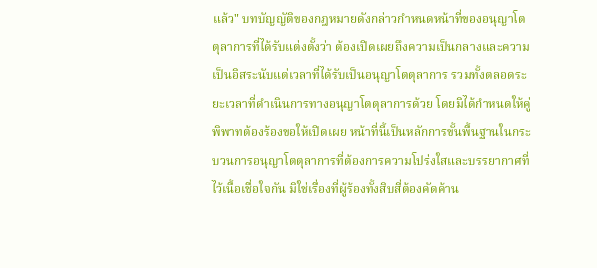แล้ว" บทบัญญัติของกฎหมายดังกล่าวกำหนดหน้าที่ของอนุญาโตตุลาการที่ได้รับแต่งตั้งว่า ต้องเปิดเผยถึงความเป็นกลางและความเป็นอิสระนับแต่เวลาที่ได้รับเป็นอนุญาโตตุลาการ รวมทั้งตลอดระยะเวลาที่ดำเนินการทางอนุญาโตตุลาการด้วย โดยมิได้กำหนดให้คู่พิพาทต้องร้องขอให้เปิดเผย หน้าที่นี้เป็นหลักการขั้นพื้นฐานในกระบวนการอนุญาโตตุลาการที่ต้องการความโปร่งใสและบรรยากาศที่ไว้เนื้อเชื่อใจกัน มิใช่เรื่องที่ผู้ร้องทั้งสิบสี่ต้องคัดค้าน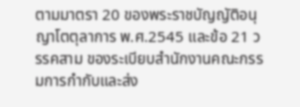ตามมาตรา 20 ของพระราชบัญญัติอนุญาโตตุลาการ พ.ศ.2545 และข้อ 21 วรรคสาม ของระเบียบสำนักงานคณะกรรมการกำกับและส่ง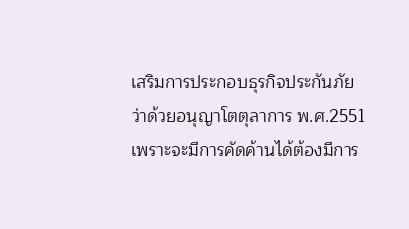เสริมการประกอบธุรกิจประกันภัย ว่าด้วยอนุญาโตตุลาการ พ.ศ.2551 เพราะจะมีการคัดค้านได้ต้องมีการ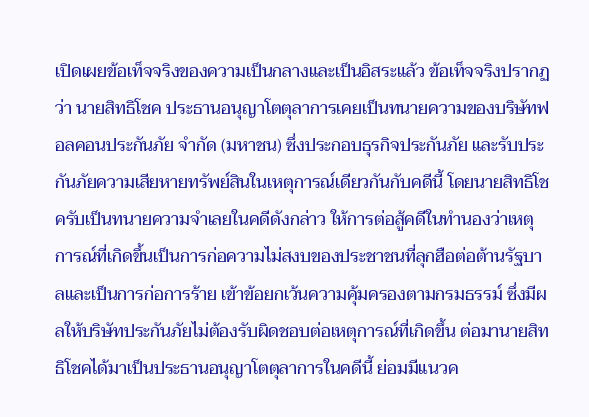เปิดเผยข้อเท็จจริงของความเป็นกลางและเป็นอิสระแล้ว ข้อเท็จจริงปรากฏว่า นายสิทธิโชค ประธานอนุญาโตตุลาการเคยเป็นทนายความของบริษัทฟอลคอนประกันภัย จำกัด (มหาชน) ซึ่งประกอบธุรกิจประกันภัย และรับประกันภัยความเสียหายทรัพย์สินในเหตุการณ์เดียวกันกับคดีนี้ โดยนายสิทธิโชครับเป็นทนายความจำเลยในคดีดังกล่าว ให้การต่อสู้คดีในทำนองว่าเหตุการณ์ที่เกิดขึ้นเป็นการก่อความไม่สงบของประชาชนที่ลุกฮือต่อต้านรัฐบาลและเป็นการก่อการร้าย เข้าข้อยกเว้นความคุ้มครองตามกรมธรรม์ ซึ่งมีผลให้บริษัทประกันภัยไม่ต้องรับผิดชอบต่อเหตุการณ์ที่เกิดขึ้น ต่อมานายสิทธิโชคได้มาเป็นประธานอนุญาโตตุลาการในคดีนี้ ย่อมมีแนวค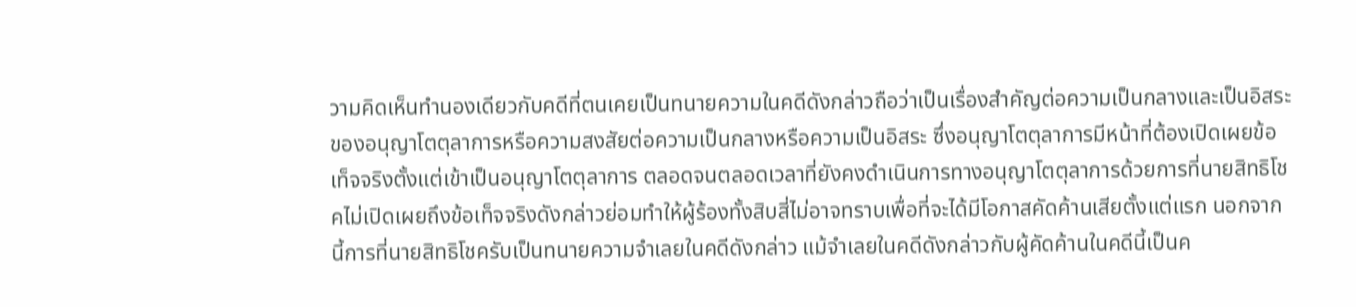วามคิดเห็นทำนองเดียวกับคดีที่ตนเคยเป็นทนายความในคดีดังกล่าวถือว่าเป็นเรื่องสำคัญต่อความเป็นกลางและเป็นอิสระของอนุญาโตตุลาการหรือความสงสัยต่อความเป็นกลางหรือความเป็นอิสระ ซึ่งอนุญาโตตุลาการมีหน้าที่ต้องเปิดเผยข้อเท็จจริงตั้งแต่เข้าเป็นอนุญาโตตุลาการ ตลอดจนตลอดเวลาที่ยังคงดำเนินการทางอนุญาโตตุลาการด้วยการที่นายสิทธิโชคไม่เปิดเผยถึงข้อเท็จจริงดังกล่าวย่อมทำให้ผู้ร้องทั้งสิบสี่ไม่อาจทราบเพื่อที่จะได้มีโอกาสคัดค้านเสียตั้งแต่แรก นอกจากนี้การที่นายสิทธิโชครับเป็นทนายความจำเลยในคดีดังกล่าว แม้จำเลยในคดีดังกล่าวกับผู้คัดค้านในคดีนี้เป็นค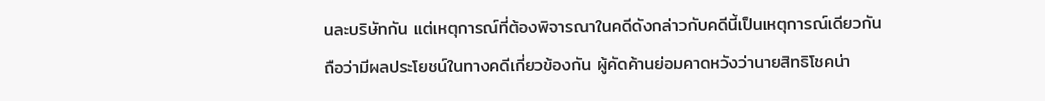นละบริษัทกัน แต่เหตุการณ์ที่ต้องพิจารณาในคดีดังกล่าวกับคดีนี้เป็นเหตุการณ์เดียวกัน ถือว่ามีผลประโยชน์ในทางคดีเกี่ยวข้องกัน ผู้คัดค้านย่อมคาดหวังว่านายสิทธิโชคน่า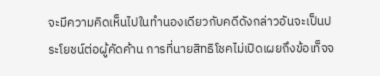จะมีความคิดเห็นไปในทำนองเดียวกับคดีดังกล่าวอันจะเป็นประโยชน์ต่อผู้คัดค้าน การที่นายสิทธิโชคไม่เปิดเผยถึงข้อเท็จจ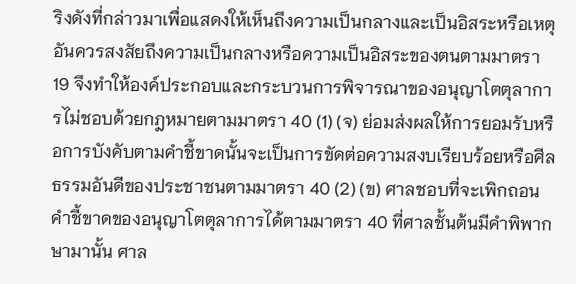ริงดังที่กล่าวมาเพื่อแสดงให้เห็นถึงความเป็นกลางและเป็นอิสระหรือเหตุอันควรสงสัยถึงความเป็นกลางหรือความเป็นอิสระของตนตามมาตรา 19 จึงทำให้องค์ประกอบและกระบวนการพิจารณาของอนุญาโตตุลาการไม่ชอบด้วยกฎหมายตามมาตรา 40 (1) (จ) ย่อมส่งผลให้การยอมรับหรือการบังคับตามคำชี้ขาดนั้นจะเป็นการขัดต่อความสงบเรียบร้อยหรือศีลธรรมอันดีของประชาชนตามมาตรา 40 (2) (ข) ศาลชอบที่จะเพิกถอนคำชี้ขาดของอนุญาโตตุลาการได้ตามมาตรา 40 ที่ศาลชั้นต้นมีคำพิพากษามานั้น ศาล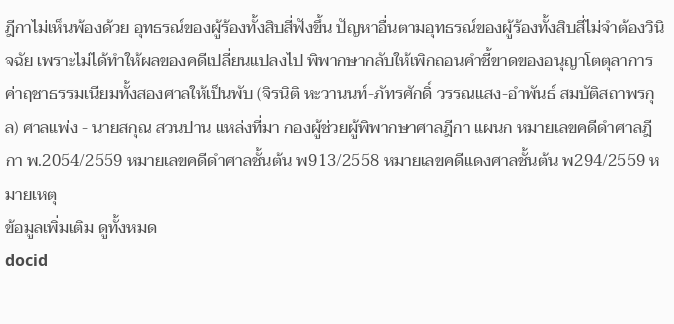ฎีกาไม่เห็นพ้องด้วย อุทธรณ์ของผู้ร้องทั้งสิบสี่ฟังขึ้น ปัญหาอื่นตามอุทธรณ์ของผู้ร้องทั้งสิบสี่ไม่จำต้องวินิจฉัย เพราะไม่ได้ทำให้ผลของคดีเปลี่ยนแปลงไป พิพากษากลับให้เพิกถอนคำชี้ขาดของอนุญาโตตุลาการ ค่าฤชาธรรมเนียมทั้งสองศาลให้เป็นพับ (จิรนิติ หะวานนท์-ภัทรศักดิ์ วรรณแสง-อำพันธ์ สมบัติสถาพรกุล) ศาลแพ่ง - นายสกุณ สวนปาน แหล่งที่มา กองผู้ช่วยผู้พิพากษาศาลฎีกา แผนก หมายเลขคดีดำศาลฎีกา พ.2054/2559 หมายเลขคดีดำศาลชั้นต้น พ913/2558 หมายเลขคดีแดงศาลชั้นต้น พ294/2559 หมายเหตุ
ข้อมูลเพิ่มเติม ดูทั้งหมด
docid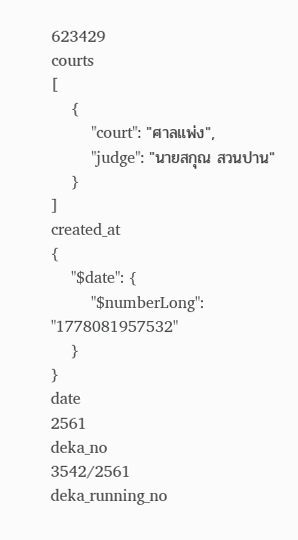623429
courts
[
    {
        "court": "ศาลแพ่ง",
        "judge": "นายสกุณ สวนปาน"
    }
]
created_at
{
    "$date": {
        "$numberLong": "1778081957532"
    }
}
date
2561
deka_no
3542/2561
deka_running_no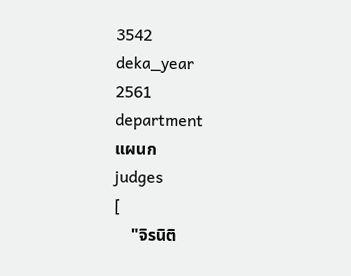3542
deka_year
2561
department
แผนก
judges
[
    "จิรนิติ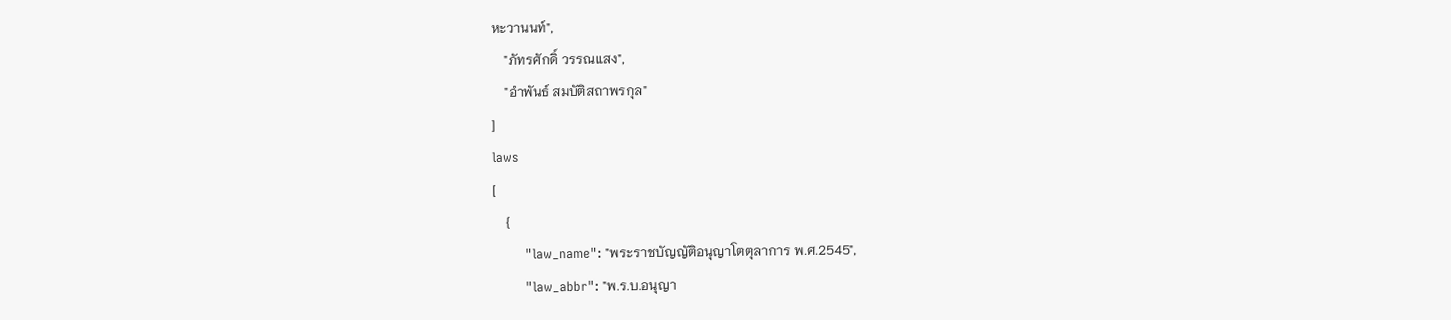หะวานนท์",
    "ภัทรศักดิ์ วรรณแสง",
    "อำพันธ์ สมบัติสถาพรกุล"
]
laws
[
    {
        "law_name": "พระราชบัญญัติอนุญาโตตุลาการ พ.ศ.2545",
        "law_abbr": "พ.ร.บ.อนุญา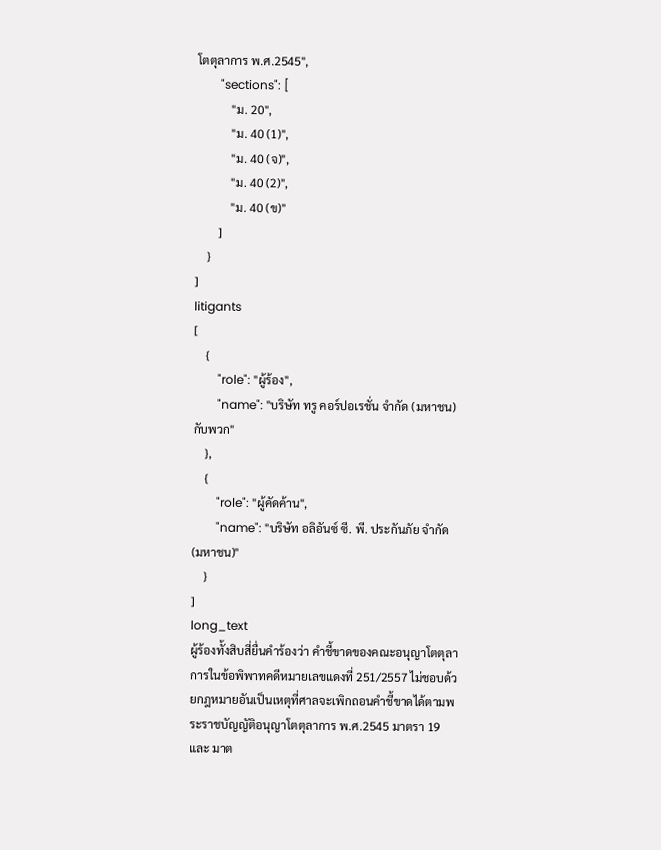โตตุลาการ พ.ศ.2545",
        "sections": [
            "ม. 20",
            "ม. 40 (1)",
            "ม. 40 (จ)",
            "ม. 40 (2)",
            "ม. 40 (ข)"
        ]
    }
]
litigants
[
    {
        "role": "ผู้ร้อง",
        "name": "บริษัท ทรู คอร์ปอเรชั่น จำกัด (มหาชน) กับพวก"
    },
    {
        "role": "ผู้คัดค้าน",
        "name": "บริษัท อลิอันซ์ ซี. พี. ประกันภัย จำกัด (มหาชน)"
    }
]
long_text
ผู้ร้องทั้งสิบสี่ยื่นคำร้องว่า คำชี้ขาดของคณะอนุญาโตตุลาการในข้อพิพาทคดีหมายเลขแดงที่ 251/2557 ไม่ชอบด้วยกฎหมายอันเป็นเหตุที่ศาลจะเพิกถอนคำชี้ขาดได้ตามพระราชบัญญัติอนุญาโตตุลาการ พ.ศ.2545 มาตรา 19 และ มาต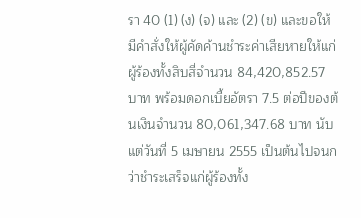รา 40 (1) (ง) (จ) และ (2) (ข) และขอให้มีคำสั่งให้ผู้คัดค้านชำระค่าเสียหายให้แก่ผู้ร้องทั้งสิบสี่จำนวน 84,420,852.57 บาท พร้อมดอกเบี้ยอัตรา 7.5 ต่อปีของต้นเงินจำนวน 80,061,347.68 บาท นับแต่วันที่ 5 เมษายน 2555 เป็นต้นไปจนกว่าชำระเสร็จแก่ผู้ร้องทั้ง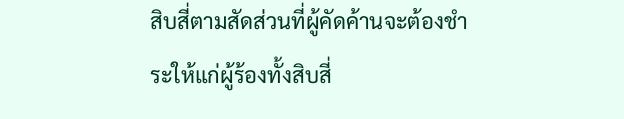สิบสี่ตามสัดส่วนที่ผู้คัดค้านจะต้องชำระให้แก่ผู้ร้องทั้งสิบสี่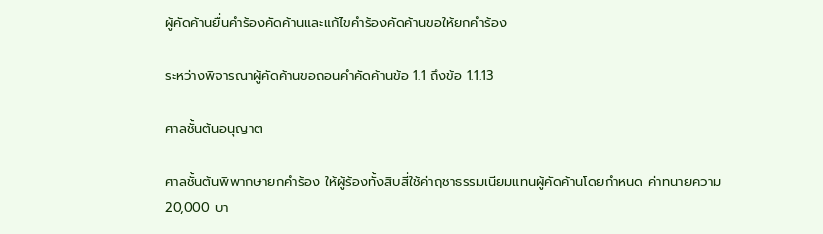ผู้คัดค้านยื่นคำร้องคัดค้านและแก้ไขคำร้องคัดค้านขอให้ยกคำร้อง

ระหว่างพิจารณาผู้คัดค้านขอถอนคำคัดค้านข้อ 1.1 ถึงข้อ 1.1.13

ศาลชั้นต้นอนุญาต

ศาลชั้นต้นพิพากษายกคำร้อง ให้ผู้ร้องทั้งสิบสี่ใช้ค่าฤชาธรรมเนียมแทนผู้คัดค้านโดยกำหนด ค่าทนายความ 20,000 บา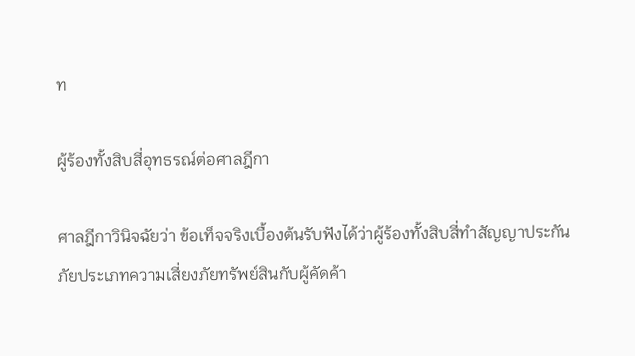ท

ผู้ร้องทั้งสิบสี่อุทธรณ์ต่อศาลฎีกา

ศาลฎีกาวินิจฉัยว่า ข้อเท็จจริงเบื้องต้นรับฟังได้ว่าผู้ร้องทั้งสิบสี่ทำสัญญาประกันภัยประเภทความเสี่ยงภัยทรัพย์สินกับผู้คัดค้า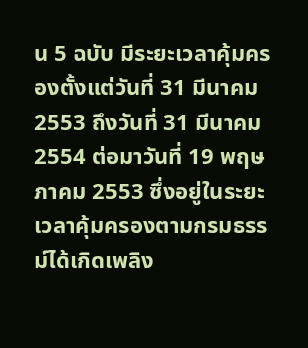น 5 ฉบับ มีระยะเวลาคุ้มครองตั้งแต่วันที่ 31 มีนาคม 2553 ถึงวันที่ 31 มีนาคม 2554 ต่อมาวันที่ 19 พฤษภาคม 2553 ซึ่งอยู่ในระยะเวลาคุ้มครองตามกรมธรรม์ได้เกิดเพลิง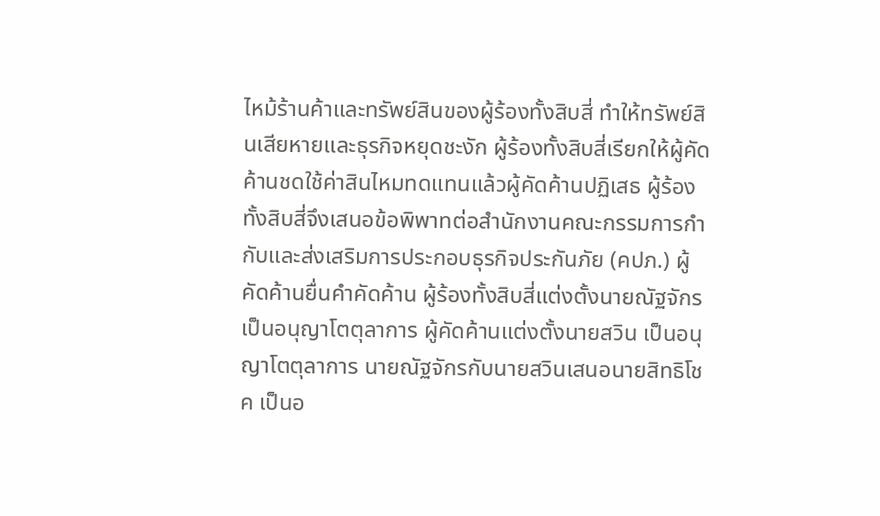ไหม้ร้านค้าและทรัพย์สินของผู้ร้องทั้งสิบสี่ ทำให้ทรัพย์สินเสียหายและธุรกิจหยุดชะงัก ผู้ร้องทั้งสิบสี่เรียกให้ผู้คัดค้านชดใช้ค่าสินไหมทดแทนแล้วผู้คัดค้านปฏิเสธ ผู้ร้องทั้งสิบสี่จึงเสนอข้อพิพาทต่อสำนักงานคณะกรรมการกำกับและส่งเสริมการประกอบธุรกิจประกันภัย (คปภ.) ผู้คัดค้านยื่นคำคัดค้าน ผู้ร้องทั้งสิบสี่แต่งตั้งนายณัฐจักร เป็นอนุญาโตตุลาการ ผู้คัดค้านแต่งตั้งนายสวิน เป็นอนุญาโตตุลาการ นายณัฐจักรกับนายสวินเสนอนายสิทธิโชค เป็นอ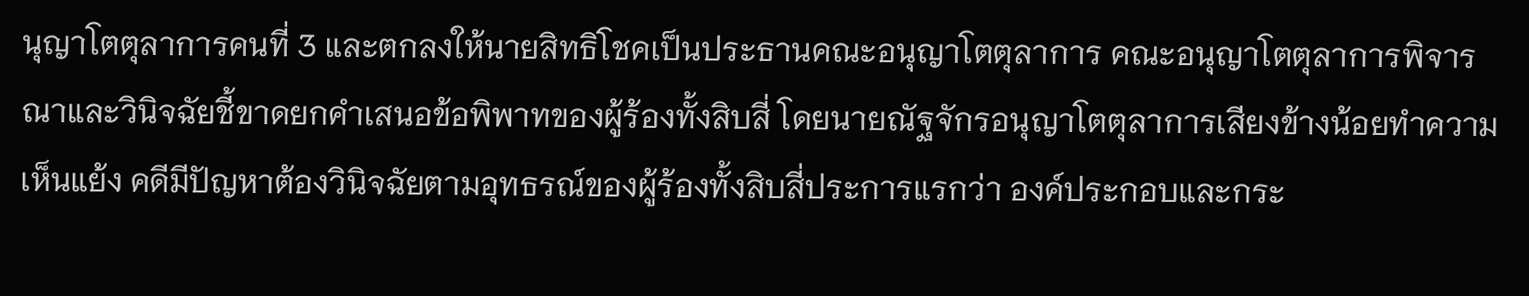นุญาโตตุลาการคนที่ 3 และตกลงให้นายสิทธิโชคเป็นประธานคณะอนุญาโตตุลาการ คณะอนุญาโตตุลาการพิจารณาและวินิจฉัยชี้ขาดยกคำเสนอข้อพิพาทของผู้ร้องทั้งสิบสี่ โดยนายณัฐจักรอนุญาโตตุลาการเสียงข้างน้อยทำความเห็นแย้ง คดีมีปัญหาต้องวินิจฉัยตามอุทธรณ์ของผู้ร้องทั้งสิบสี่ประการแรกว่า องค์ประกอบและกระ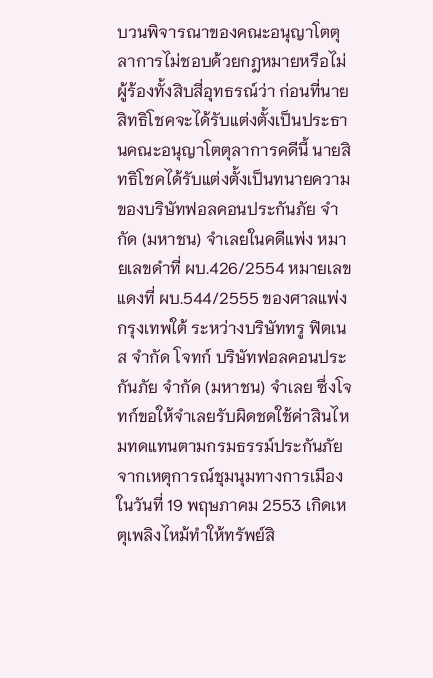บวนพิจารณาของคณะอนุญาโตตุลาการไม่ชอบด้วยกฎหมายหรือไม่ ผู้ร้องทั้งสิบสี่อุทธรณ์ว่า ก่อนที่นายสิทธิโชคจะได้รับแต่งตั้งเป็นประธานคณะอนุญาโตตุลาการคดีนี้ นายสิทธิโชคได้รับแต่งตั้งเป็นทนายความของบริษัทฟอลคอนประกันภัย จำกัด (มหาชน) จำเลยในคดีแพ่ง หมายเลขดำที่ ผบ.426/2554 หมายเลขแดงที่ ผบ.544/2555 ของศาลแพ่งกรุงเทพใต้ ระหว่างบริษัททรู ฟิตเนส จำกัด โจทก์ บริษัทฟอลคอนประกันภัย จำกัด (มหาชน) จำเลย ซึ่งโจทก์ขอให้จำเลยรับผิดชดใช้ค่าสินไหมทดแทนตามกรมธรรม์ประกันภัยจากเหตุการณ์ชุมนุมทางการเมืองในวันที่ 19 พฤษภาคม 2553 เกิดเหตุเพลิงไหม้ทำให้ทรัพย์สิ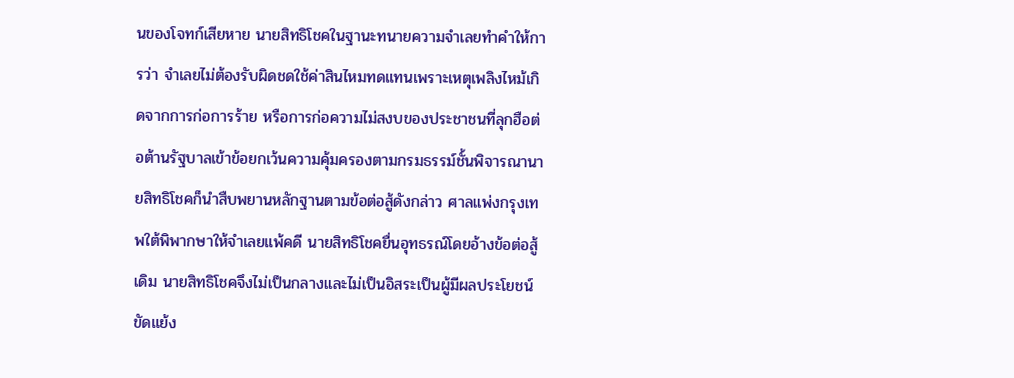นของโจทก์เสียหาย นายสิทธิโชคในฐานะทนายความจำเลยทำคำให้การว่า จำเลยไม่ต้องรับผิดชดใช้ค่าสินไหมทดแทนเพราะเหตุเพลิงไหม้เกิดจากการก่อการร้าย หรือการก่อความไม่สงบของประชาชนที่ลุกฮือต่อต้านรัฐบาลเข้าข้อยกเว้นความคุ้มครองตามกรมธรรม์ชั้นพิจารณานายสิทธิโชคก็นำสืบพยานหลักฐานตามข้อต่อสู้ดังกล่าว ศาลแพ่งกรุงเทพใต้พิพากษาให้จำเลยแพ้คดี นายสิทธิโชคยื่นอุทธรณ์โดยอ้างข้อต่อสู้เดิม นายสิทธิโชคจึงไม่เป็นกลางและไม่เป็นอิสระเป็นผู้มีผลประโยชน์ขัดแย้ง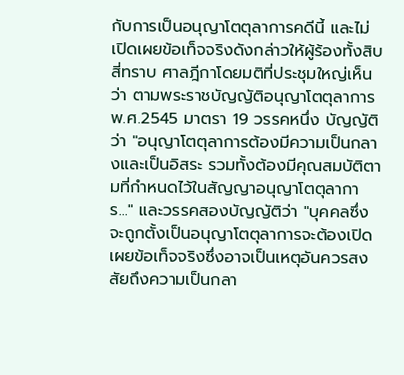กับการเป็นอนุญาโตตุลาการคดีนี้ และไม่เปิดเผยข้อเท็จจริงดังกล่าวให้ผู้ร้องทั้งสิบสี่ทราบ ศาลฎีกาโดยมติที่ประชุมใหญ่เห็นว่า ตามพระราชบัญญัติอนุญาโตตุลาการ พ.ศ.2545 มาตรา 19 วรรคหนึ่ง บัญญัติว่า "อนุญาโตตุลาการต้องมีความเป็นกลางและเป็นอิสระ รวมทั้งต้องมีคุณสมบัติตามที่กำหนดไว้ในสัญญาอนุญาโตตุลาการ..." และวรรคสองบัญญัติว่า "บุคคลซึ่งจะถูกตั้งเป็นอนุญาโตตุลาการจะต้องเปิดเผยข้อเท็จจริงซึ่งอาจเป็นเหตุอันควรสงสัยถึงความเป็นกลา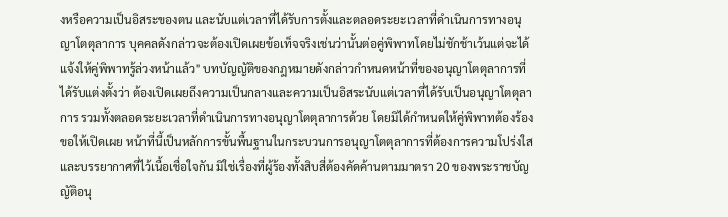งหรือความเป็นอิสระของตน และนับแต่เวลาที่ได้รับการตั้งและตลอดระยะเวลาที่ดำเนินการทางอนุญาโตตุลาการ บุคคลดังกล่าวจะต้องเปิดเผยข้อเท็จจริงเช่นว่านั้นต่อคู่พิพาทโดยไม่ชักช้าเว้นแต่จะได้แจ้งให้คู่พิพาทรู้ล่วงหน้าแล้ว" บทบัญญัติของกฎหมายดังกล่าวกำหนดหน้าที่ของอนุญาโตตุลาการที่ได้รับแต่งตั้งว่า ต้องเปิดเผยถึงความเป็นกลางและความเป็นอิสระนับแต่เวลาที่ได้รับเป็นอนุญาโตตุลาการ รวมทั้งตลอดระยะเวลาที่ดำเนินการทางอนุญาโตตุลาการด้วย โดยมิได้กำหนดให้คู่พิพาทต้องร้องขอให้เปิดเผย หน้าที่นี้เป็นหลักการขั้นพื้นฐานในกระบวนการอนุญาโตตุลาการที่ต้องการความโปร่งใสและบรรยากาศที่ไว้เนื้อเชื่อใจกัน มิใช่เรื่องที่ผู้ร้องทั้งสิบสี่ต้องคัดค้านตามมาตรา 20 ของพระราชบัญญัติอนุ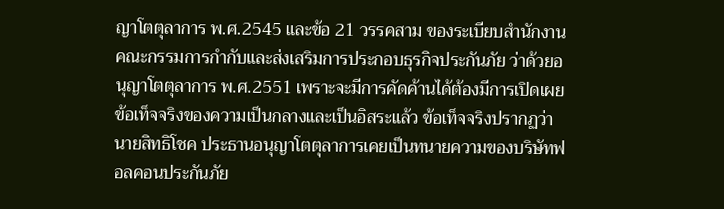ญาโตตุลาการ พ.ศ.2545 และข้อ 21 วรรคสาม ของระเบียบสำนักงานคณะกรรมการกำกับและส่งเสริมการประกอบธุรกิจประกันภัย ว่าด้วยอนุญาโตตุลาการ พ.ศ.2551 เพราะจะมีการคัดค้านได้ต้องมีการเปิดเผยข้อเท็จจริงของความเป็นกลางและเป็นอิสระแล้ว ข้อเท็จจริงปรากฏว่า นายสิทธิโชค ประธานอนุญาโตตุลาการเคยเป็นทนายความของบริษัทฟอลคอนประกันภัย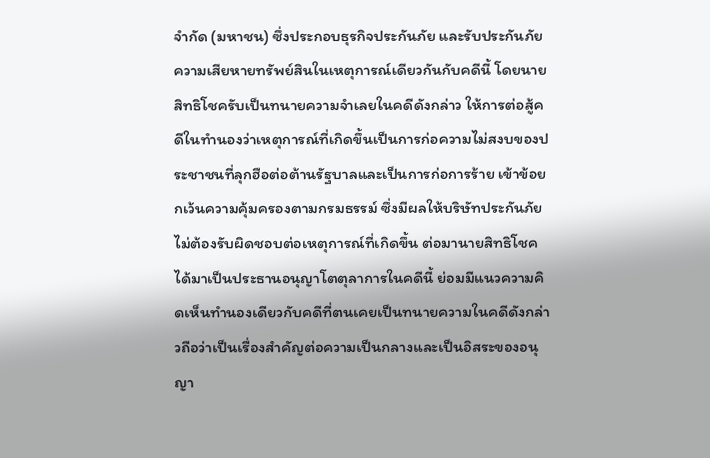จำกัด (มหาชน) ซึ่งประกอบธุรกิจประกันภัย และรับประกันภัยความเสียหายทรัพย์สินในเหตุการณ์เดียวกันกับคดีนี้ โดยนายสิทธิโชครับเป็นทนายความจำเลยในคดีดังกล่าว ให้การต่อสู้คดีในทำนองว่าเหตุการณ์ที่เกิดขึ้นเป็นการก่อความไม่สงบของประชาชนที่ลุกฮือต่อต้านรัฐบาลและเป็นการก่อการร้าย เข้าข้อยกเว้นความคุ้มครองตามกรมธรรม์ ซึ่งมีผลให้บริษัทประกันภัยไม่ต้องรับผิดชอบต่อเหตุการณ์ที่เกิดขึ้น ต่อมานายสิทธิโชคได้มาเป็นประธานอนุญาโตตุลาการในคดีนี้ ย่อมมีแนวความคิดเห็นทำนองเดียวกับคดีที่ตนเคยเป็นทนายความในคดีดังกล่าวถือว่าเป็นเรื่องสำคัญต่อความเป็นกลางและเป็นอิสระของอนุญา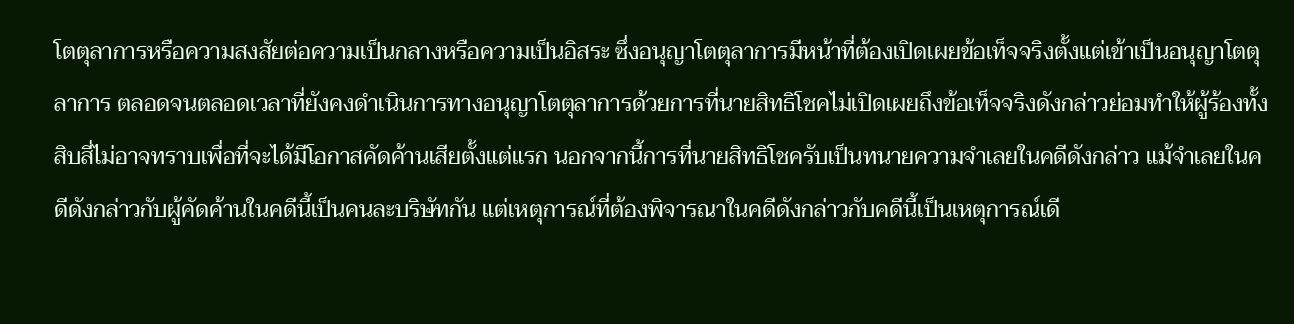โตตุลาการหรือความสงสัยต่อความเป็นกลางหรือความเป็นอิสระ ซึ่งอนุญาโตตุลาการมีหน้าที่ต้องเปิดเผยข้อเท็จจริงตั้งแต่เข้าเป็นอนุญาโตตุลาการ ตลอดจนตลอดเวลาที่ยังคงดำเนินการทางอนุญาโตตุลาการด้วยการที่นายสิทธิโชคไม่เปิดเผยถึงข้อเท็จจริงดังกล่าวย่อมทำให้ผู้ร้องทั้งสิบสี่ไม่อาจทราบเพื่อที่จะได้มีโอกาสคัดค้านเสียตั้งแต่แรก นอกจากนี้การที่นายสิทธิโชครับเป็นทนายความจำเลยในคดีดังกล่าว แม้จำเลยในคดีดังกล่าวกับผู้คัดค้านในคดีนี้เป็นคนละบริษัทกัน แต่เหตุการณ์ที่ต้องพิจารณาในคดีดังกล่าวกับคดีนี้เป็นเหตุการณ์เดี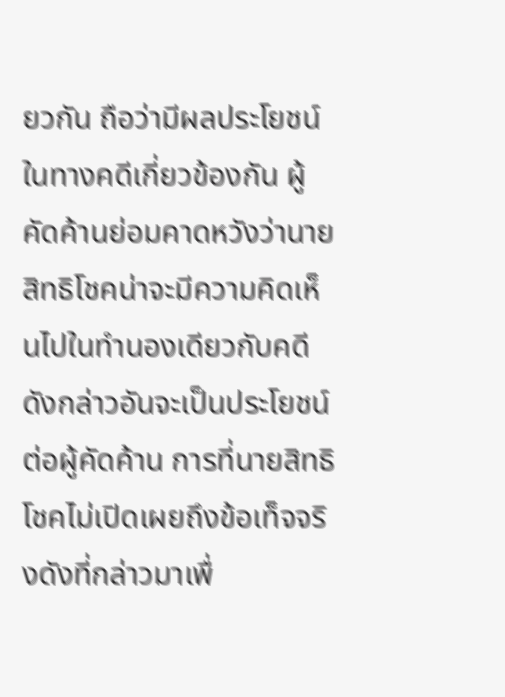ยวกัน ถือว่ามีผลประโยชน์ในทางคดีเกี่ยวข้องกัน ผู้คัดค้านย่อมคาดหวังว่านายสิทธิโชคน่าจะมีความคิดเห็นไปในทำนองเดียวกับคดีดังกล่าวอันจะเป็นประโยชน์ต่อผู้คัดค้าน การที่นายสิทธิโชคไม่เปิดเผยถึงข้อเท็จจริงดังที่กล่าวมาเพื่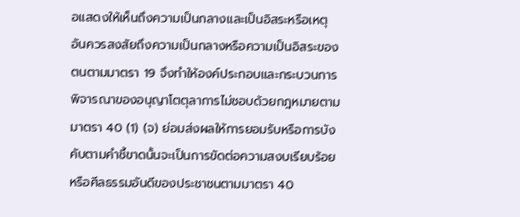อแสดงให้เห็นถึงความเป็นกลางและเป็นอิสระหรือเหตุอันควรสงสัยถึงความเป็นกลางหรือความเป็นอิสระของตนตามมาตรา 19 จึงทำให้องค์ประกอบและกระบวนการพิจารณาของอนุญาโตตุลาการไม่ชอบด้วยกฎหมายตามมาตรา 40 (1) (จ) ย่อมส่งผลให้การยอมรับหรือการบังคับตามคำชี้ขาดนั้นจะเป็นการขัดต่อความสงบเรียบร้อยหรือศีลธรรมอันดีของประชาชนตามมาตรา 40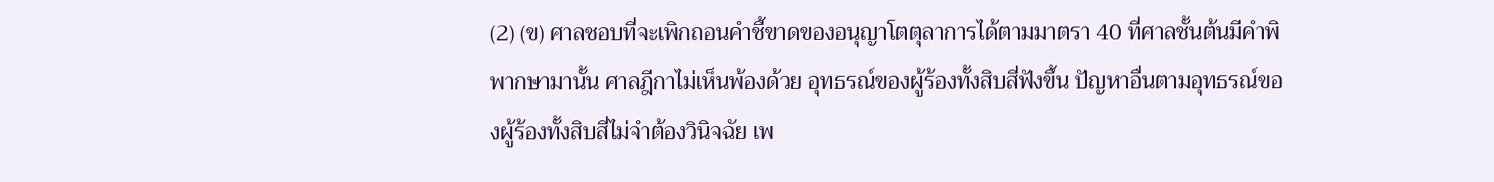(2) (ข) ศาลชอบที่จะเพิกถอนคำชี้ขาดของอนุญาโตตุลาการได้ตามมาตรา 40 ที่ศาลชั้นต้นมีคำพิพากษามานั้น ศาลฎีกาไม่เห็นพ้องด้วย อุทธรณ์ของผู้ร้องทั้งสิบสี่ฟังขึ้น ปัญหาอื่นตามอุทธรณ์ของผู้ร้องทั้งสิบสี่ไม่จำต้องวินิจฉัย เพ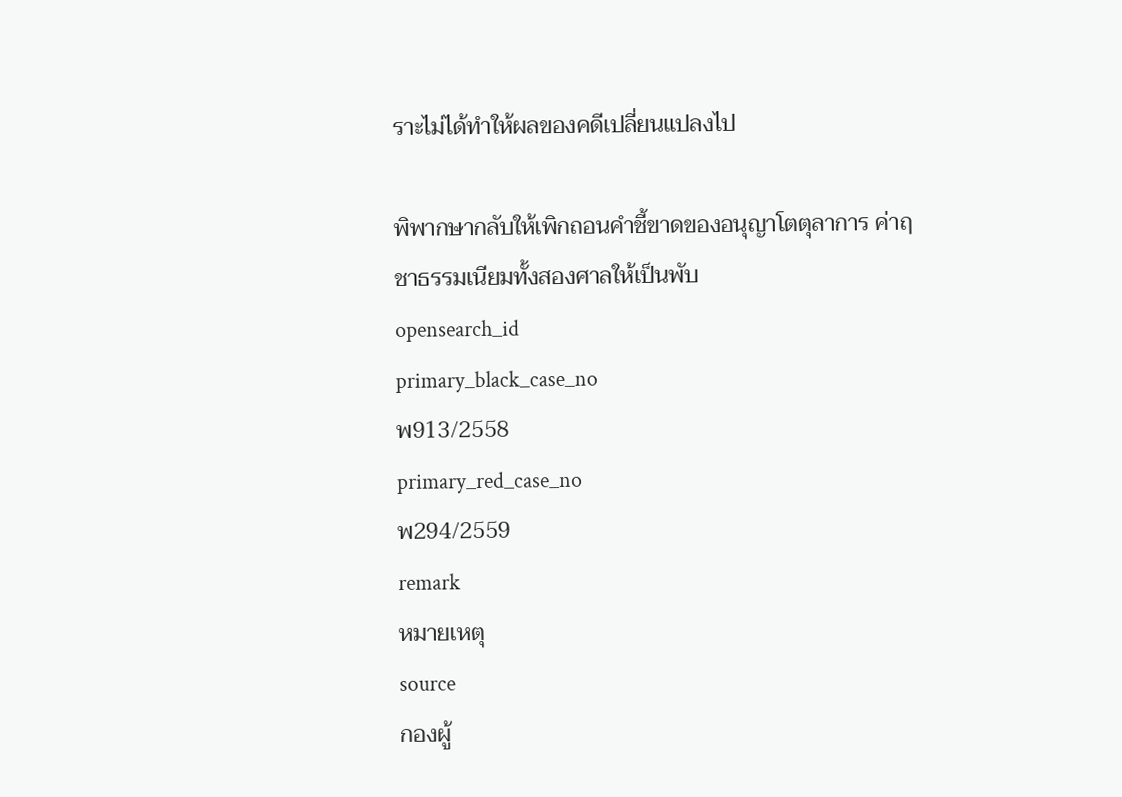ราะไม่ได้ทำให้ผลของคดีเปลี่ยนแปลงไป

พิพากษากลับให้เพิกถอนคำชี้ขาดของอนุญาโตตุลาการ ค่าฤชาธรรมเนียมทั้งสองศาลให้เป็นพับ
opensearch_id
primary_black_case_no
พ913/2558
primary_red_case_no
พ294/2559
remark
หมายเหตุ
source
กองผู้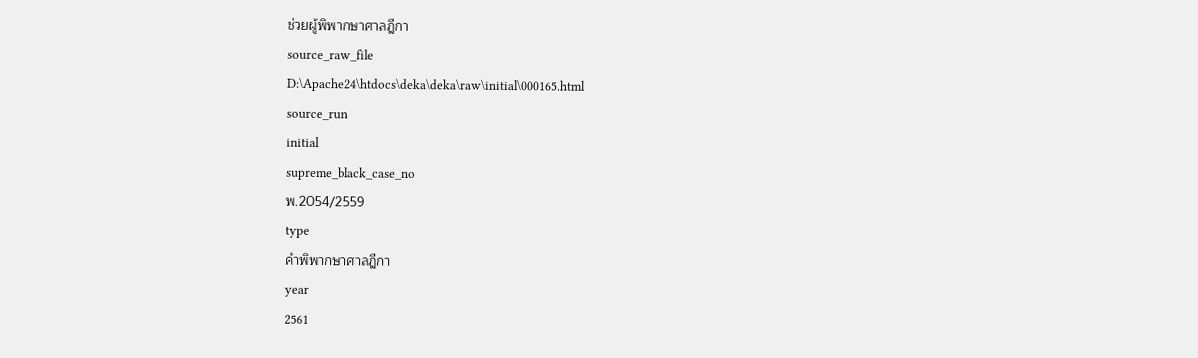ช่วยผู้พิพากษาศาลฎีกา
source_raw_file
D:\Apache24\htdocs\deka\deka\raw\initial\000165.html
source_run
initial
supreme_black_case_no
พ.2054/2559
type
คำพิพากษาศาลฎีกา
year
2561